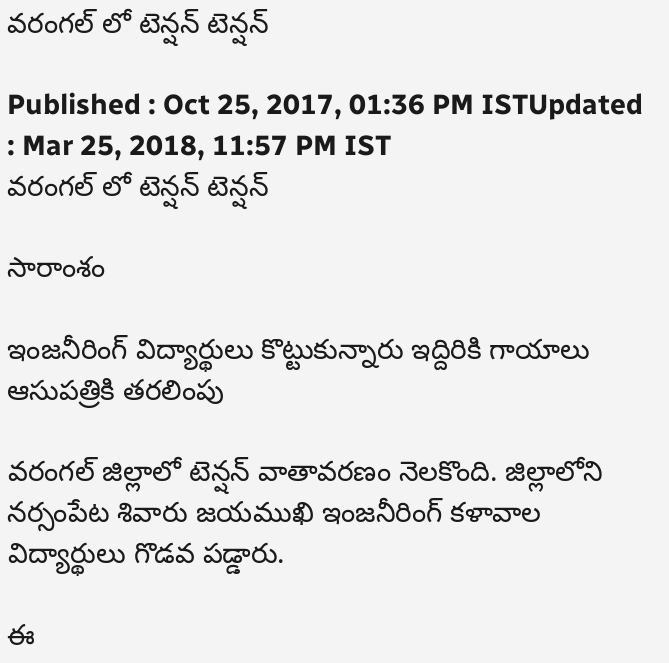వరంగల్ లో టెన్షన్ టెన్షన్

Published : Oct 25, 2017, 01:36 PM ISTUpdated : Mar 25, 2018, 11:57 PM IST
వరంగల్ లో టెన్షన్ టెన్షన్

సారాంశం

ఇంజనీరింగ్ విద్యార్థులు కొట్టుకున్నారు ఇద్దిరికి గాయాలు ఆసుపత్రికి తరలింపు

వరంగల్ జిల్లాలో టెన్షన్ వాతావరణం నెలకొంది. జిల్లాలోని నర్సంపేట శివారు జయముఖి ఇంజనీరింగ్ కళావాల విద్యార్థులు గొడవ పడ్డారు.

ఈ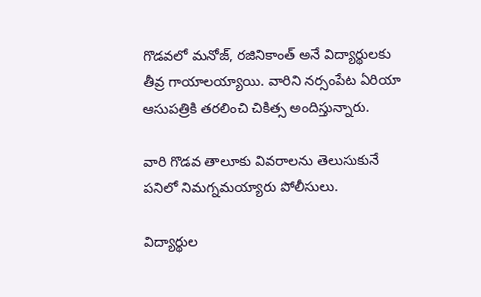గొడవలో మనోజ్, రజినికాంత్ అనే విద్యార్థులకు తీవ్ర గాయాలయ్యాయి. వారిని నర్సంపేట ఏరియా ఆసుపత్రికి తరలించి చికిత్స అందిస్తున్నారు.

వారి గొడవ తాలూకు వివరాలను తెలుసుకునే పనిలో నిమగ్నమయ్యారు పోలీసులు.

విద్యార్థుల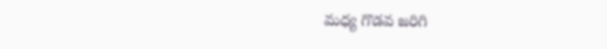మధ్య గొడవ జరిగి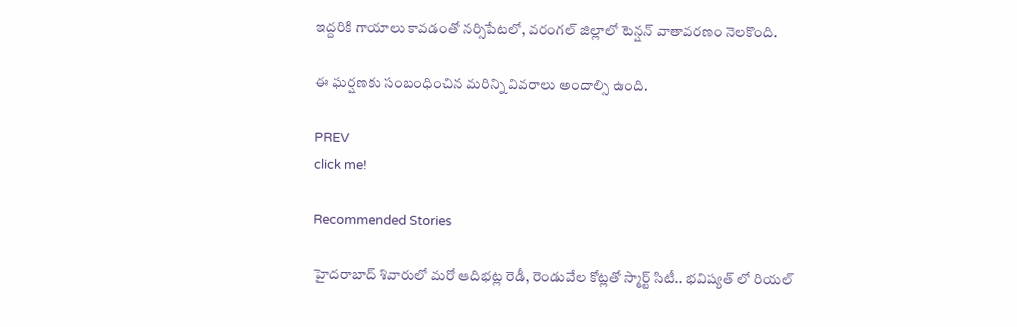ఇద్దరికి గాయాలు కావడంతో నర్సిపేటలో, వరంగల్ జిల్లాలో టెన్షన్ వాతావరణం నెలకొంది.

ఈ ఘర్షణకు సంబంధించిన మరిన్ని వివరాలు అందాల్సి ఉంది.

PREV
click me!

Recommended Stories

హైదరాబాద్ శివారులో మరో ఆదిభట్ల రెడీ, రెండువేల కోట్లతో స్మార్ట్ సిటీ.. భవిష్యత్ లో రియల్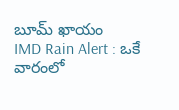బూమ్ ఖాయం
IMD Rain Alert : ఒకే వారంలో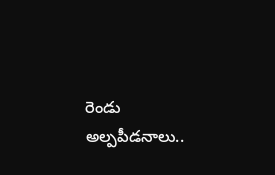రెండు అల్పపీడనాలు..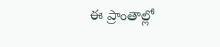ఈ ప్రాంతాల్లో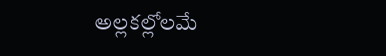అల్లకల్లోలమే